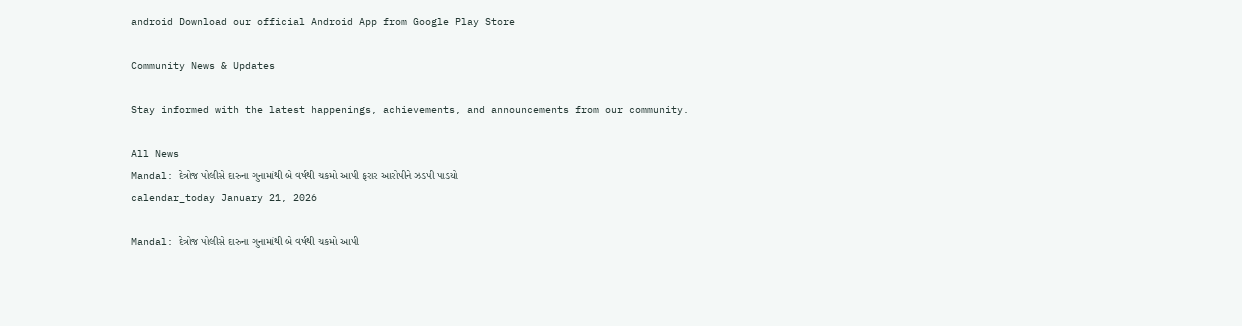android Download our official Android App from Google Play Store

Community News & Updates

Stay informed with the latest happenings, achievements, and announcements from our community.

All News
Mandal: દેત્રોજ પોલીસે દારુના ગુનામાંથી બે વર્ષથી ચકમો આપી ફરાર આરોપીને ઝડપી પાડયો
calendar_today January 21, 2026

Mandal: દેત્રોજ પોલીસે દારુના ગુનામાંથી બે વર્ષથી ચકમો આપી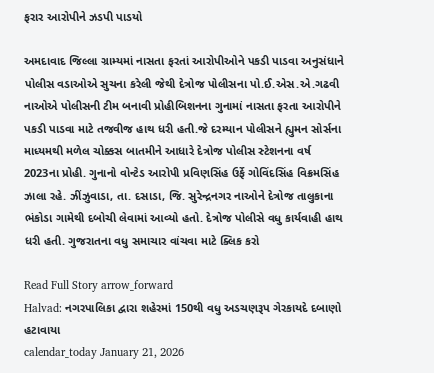ફરાર આરોપીને ઝડપી પાડયો

અમદાવાદ જિલ્લા ગ્રામ્યમાં નાસતા ફરતાં આરોપીઓને પકડી પાડવા અનુસંધાને પોલીસ વડાઓએ સુચના કરેલી જેથી દેત્રોજ પોલીસના પો.ઈ.એસ.એ.ગઢવી નાઓએ પોલીસની ટીમ બનાવી પ્રોહીબિશનના ગુનામાં નાસતા ફરતા આરોપીને પકડી પાડવા માટે તજવીજ હાથ ધરી હતી.જે દરમ્યાન પોલીસને હ્યુમન સોર્સના માધ્યમથી મળેલ ચોક્કસ બાતમીને આધારે દેત્રોજ પોલીસ સ્ટેશનના વર્ષ 2023ના પ્રોહી. ગુનાનો વોન્ટેડ આરોપી પ્રવિણસિંહ ઉર્ફે ગોવિંદસિંહ વિક્રમસિંહ ઝાલા રહે. ઝીંઝુવાડા, તા. દસાડા, જિ. સુરેન્દ્રનગર નાઓને દેત્રોજ તાલુકાના ભંકોડા ગામેથી દબોચી લેવામાં આવ્યો હતો. દેત્રોજ પોલીસે વધુ કાર્યવાહી હાથ ધરી હતી. ગુજરાતના વધુ સમાચાર વાંચવા માટે ક્લિક કરો

Read Full Story arrow_forward
Halvad: નગરપાલિકા દ્વારા શહેરમાં 150થી વધુ અડચણરૂપ ગેરકાયદે દબાણો હટાવાયા
calendar_today January 21, 2026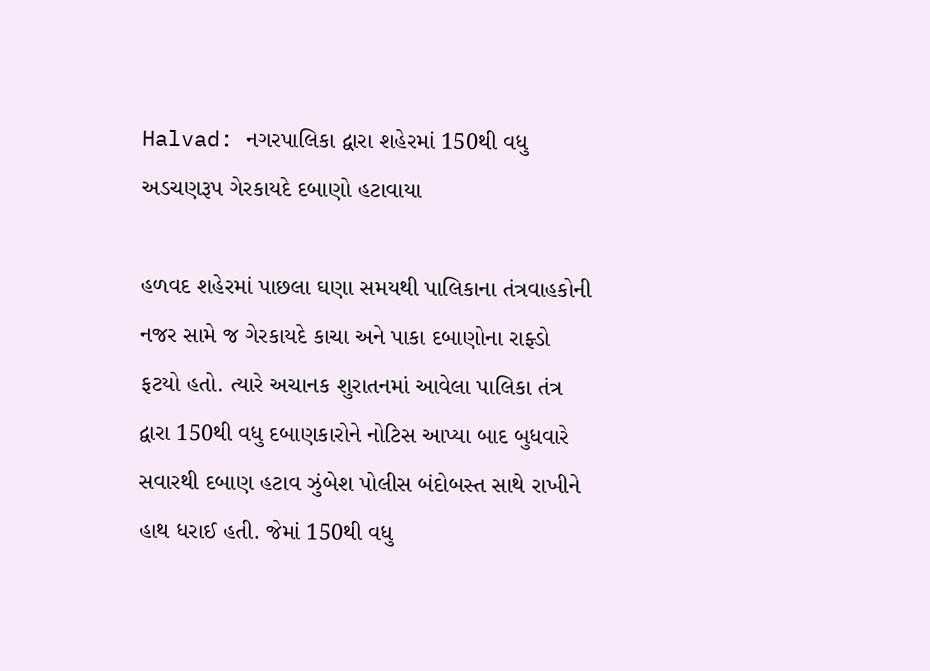Halvad: નગરપાલિકા દ્વારા શહેરમાં 150થી વધુ અડચણરૂપ ગેરકાયદે દબાણો હટાવાયા

હળવદ શહેરમાં પાછલા ઘણા સમયથી પાલિકાના તંત્રવાહકોની નજર સામે જ ગેરકાયદે કાચા અને પાકા દબાણોના રાફ્ડો ફટયો હતો. ત્યારે અચાનક શુરાતનમાં આવેલા પાલિકા તંત્ર દ્વારા 150થી વધુ દબાણકારોને નોટિસ આપ્યા બાદ બુધવારે સવારથી દબાણ હટાવ ઝુંબેશ પોલીસ બંદોબસ્ત સાથે રાખીને હાથ ધરાઈ હતી. જેમાં 150થી વધુ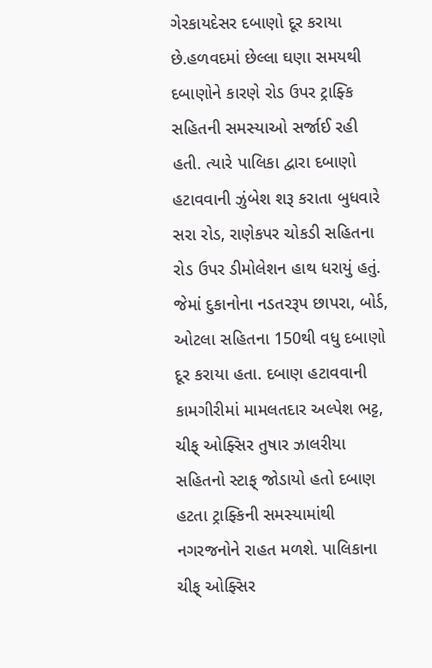ગેરકાયદેસર દબાણો દૂર કરાયા છે.હળવદમાં છેલ્લા ઘણા સમયથી દબાણોને કારણે રોડ ઉપર ટ્રાફ્કિ સહિતની સમસ્યાઓ સર્જાઈ રહી હતી. ત્યારે પાલિકા દ્વારા દબાણો હટાવવાની ઝુંબેશ શરૂ કરાતા બુધવારે સરા રોડ, રાણેકપર ચોકડી સહિતના રોડ ઉપર ડીમોલેશન હાથ ધરાયું હતું. જેમાં દુકાનોના નડતરરૂપ છાપરા, બોર્ડ, ઓટલા સહિતના 150થી વધુ દબાણો દૂર કરાયા હતા. દબાણ હટાવવાની કામગીરીમાં મામલતદાર અલ્પેશ ભટ્ટ, ચીફ્ ઓફ્સિર તુષાર ઝાલરીયા સહિતનો સ્ટાફ્ જોડાયો હતો દબાણ હટતા ટ્રાફ્કિની સમસ્યામાંથી નગરજનોને રાહત મળશે. પાલિકાના ચીફ્ ઓફ્સિર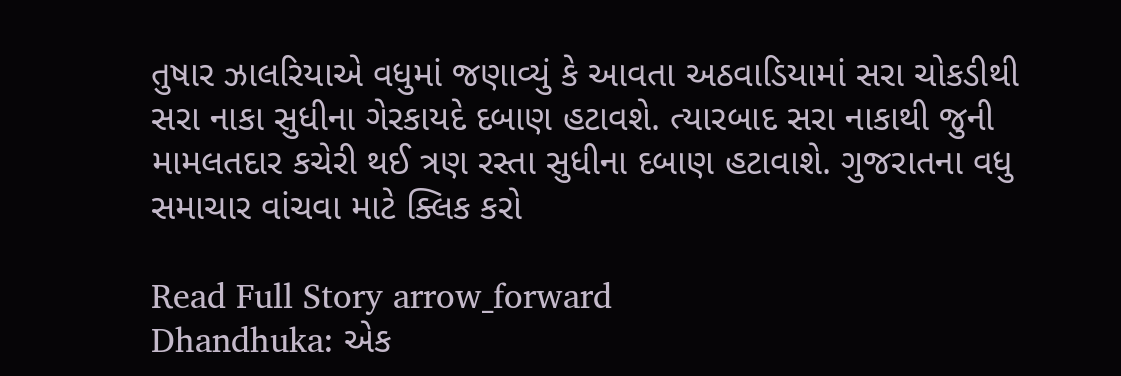તુષાર ઝાલરિયાએ વધુમાં જણાવ્યું કે આવતા અઠવાડિયામાં સરા ચોકડીથી સરા નાકા સુધીના ગેરકાયદે દબાણ હટાવશે. ત્યારબાદ સરા નાકાથી જુની મામલતદાર કચેરી થઈ ત્રણ રસ્તા સુધીના દબાણ હટાવાશે. ગુજરાતના વધુ સમાચાર વાંચવા માટે ક્લિક કરો

Read Full Story arrow_forward
Dhandhuka: એક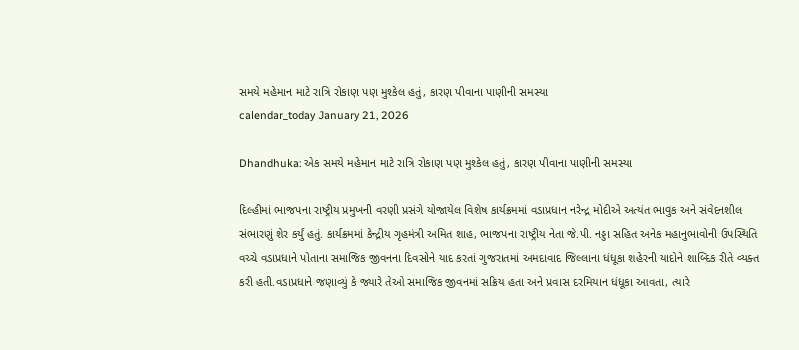સમયે મહેમાન માટે રાત્રિ રોકાણ પણ મુશ્કેલ હતું, કારણ પીવાના પાણીની સમસ્યા
calendar_today January 21, 2026

Dhandhuka: એક સમયે મહેમાન માટે રાત્રિ રોકાણ પણ મુશ્કેલ હતું, કારણ પીવાના પાણીની સમસ્યા

દિલ્હીમાં ભાજપના રાષ્ટ્રીય પ્રમુખની વરણી પ્રસંગે યોજાયેલ વિશેષ કાર્યક્રમમાં વડાપ્રધાન નરેન્દ્ર મોદીએ અત્યંત ભાવુક અને સંવેદનશીલ સંભારણું શેર કર્યું હતું. કાર્યક્રમમાં કેન્દ્રીય ગૃહમંત્રી અમિત શાહ, ભાજપના રાષ્ટ્રીય નેતા જે.પી. નડ્ડા સહિત અનેક મહાનુભાવોની ઉપસ્થિતિ વચ્ચે વડાપ્રધાને પોતાના સમાજિક જીવનના દિવસોને યાદ કરતાં ગુજરાતમાં અમદાવાદ જિલ્લાના ધંધૂકા શહેરની યાદોને શાબ્દિક રીતે વ્યક્ત કરી હતી.વડાપ્રધાને જણાવ્યું કે જ્યારે તેઓ સમાજિક જીવનમાં સક્રિય હતા અને પ્રવાસ દરમિયાન ધંધૂકા આવતા, ત્યારે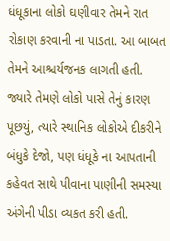ધંધૂકાના લોકો ઘણીવાર તેમને રાત રોકાણ કરવાની ના પાડતા. આ બાબત તેમને આશ્ચર્યજનક લાગતી હતી. જ્યારે તેમણે લોકો પાસે તેનું કારણ પૂછયું, ત્યારે સ્થાનિક લોકોએ દીકરીને બંધુકે દેજો, પણ ધંધૂકે ના આપતાની કહેવત સાથે પીવાના પાણીની સમસ્યા અંગેની પીડા વ્યકત કરી હતી.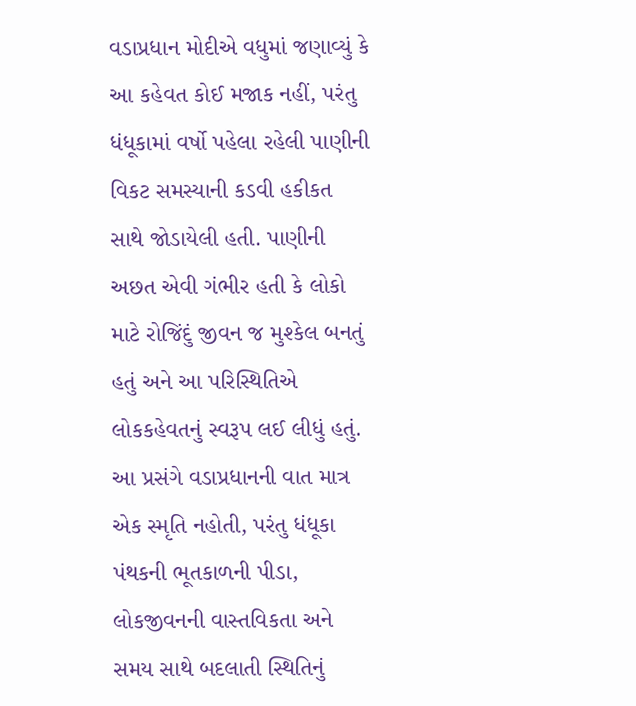વડાપ્રધાન મોદીએ વધુમાં જણાવ્યું કે આ કહેવત કોઈ મજાક નહીં, પરંતુ ધંધૂકામાં વર્ષો પહેલા રહેલી પાણીની વિકટ સમસ્યાની કડવી હકીકત સાથે જોડાયેલી હતી. પાણીની અછત એવી ગંભીર હતી કે લોકો માટે રોજિંદું જીવન જ મુશ્કેલ બનતું હતું અને આ પરિસ્થિતિએ લોકકહેવતનું સ્વરૂપ લઈ લીધું હતું. આ પ્રસંગે વડાપ્રધાનની વાત માત્ર એક સ્મૃતિ નહોતી, પરંતુ ધંધૂકા પંથકની ભૂતકાળની પીડા, લોકજીવનની વાસ્તવિકતા અને સમય સાથે બદલાતી સ્થિતિનું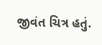જીવંત ચિત્ર હતું.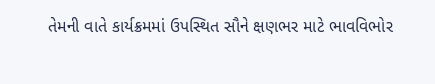તેમની વાતે કાર્યક્રમમાં ઉપસ્થિત સૌને ક્ષણભર માટે ભાવવિભોર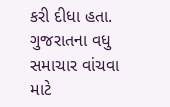કરી દીધા હતા. ગુજરાતના વધુ સમાચાર વાંચવા માટે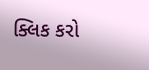ક્લિક કરો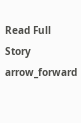Read Full Story arrow_forward